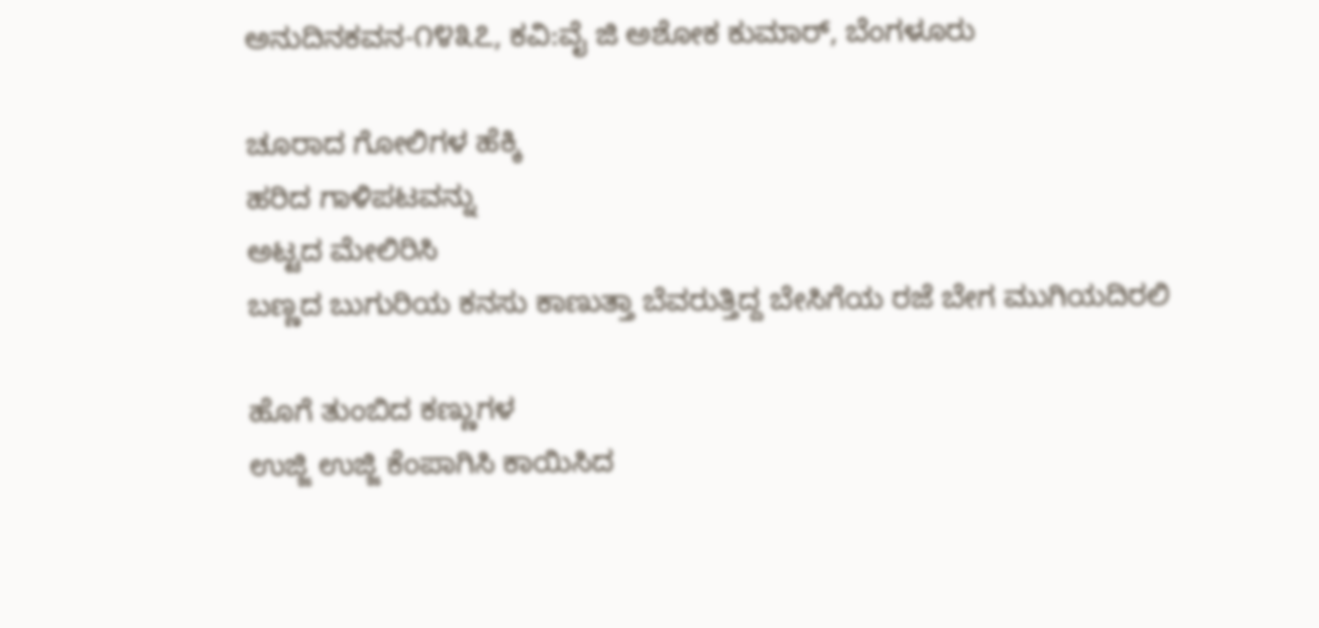ಅನುದಿನ‌ಕವನ-೧೪೩೭, ಕವಿ:ವೈ ಜಿ ಅಶೋಕ ಕುಮಾರ್, ಬೆಂಗಳೂರು

ಚೂರಾದ ಗೋಲಿಗಳ ಹೆಕ್ಕಿ
ಹರಿದ ಗಾಳಿಪಟವನ್ನು
ಅಟ್ಟದ ಮೇಲಿರಿಸಿ
ಬಣ್ಣದ ಬುಗುರಿಯ ಕನಸು ಕಾಣುತ್ತಾ ಬೆವರುತ್ತಿದ್ದ ಬೇಸಿಗೆಯ ರಜೆ ಬೇಗ ಮುಗಿಯದಿರಲಿ

ಹೊಗೆ ತುಂಬಿದ ಕಣ್ಣುಗಳ
ಉಜ್ಜಿ ಉಜ್ಜಿ ಕೆಂಪಾಗಿಸಿ ಕಾಯಿಸಿದ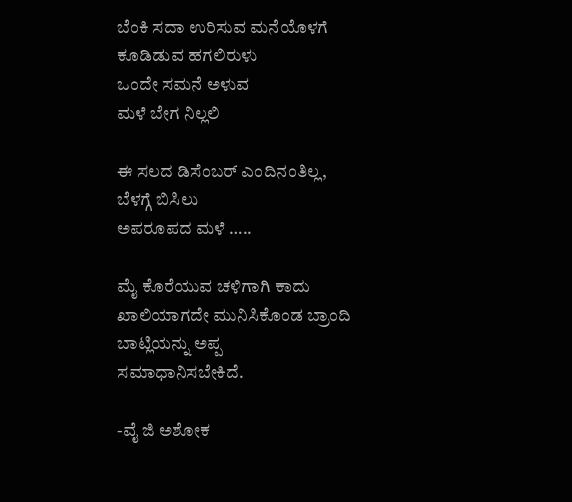ಬೆಂಕಿ ಸದಾ ಉರಿಸುವ ಮನೆಯೊಳಗೆ ಕೂಡಿಡುವ ಹಗಲಿರುಳು
ಒಂದೇ ಸಮನೆ ಅಳುವ
ಮಳೆ ಬೇಗ ನಿಲ್ಲಲಿ

ಈ ಸಲದ ಡಿಸೆಂಬರ್ ಎಂದಿನಂತಿಲ್ಲ,
ಬೆಳಗ್ಗೆ ಬಿಸಿಲು
ಅಪರೂಪದ ಮಳೆ …..

ಮೈ ಕೊರೆಯುವ ಚಳಿಗಾಗಿ ಕಾದು ಖಾಲಿಯಾಗದೇ ಮುನಿಸಿಕೊಂಡ ಬ್ರಾಂದಿ ಬಾಟ್ಲಿಯನ್ನು ಅಪ್ಪ  ಸಮಾಧಾನಿಸಬೇಕಿದೆ.

-ವೈ ಜಿ ಅಶೋಕ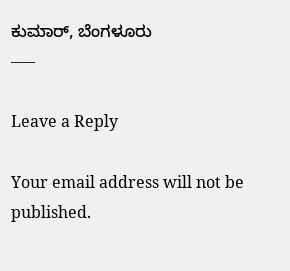ಕುಮಾರ್, ಬೆಂಗಳೂರು
—–

Leave a Reply

Your email address will not be published.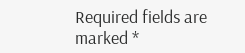Required fields are marked *